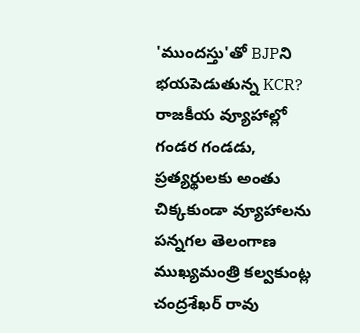'ముందస్తు'తో BJPని భయపెడుతున్న KCR?
రాజకీయ వ్యూహాల్లో గండర గండడు, ప్రత్యర్థులకు అంతు చిక్కకుండా వ్యూహాలను పన్నగల తెలంగాణ ముఖ్యమంత్రి కల్వకుంట్ల చంద్రశేఖర్ రావు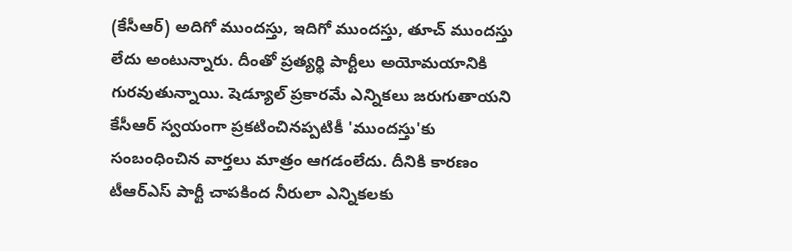(కేసీఆర్) అదిగో ముందస్తు, ఇదిగో ముందస్తు, తూచ్ ముందస్తు లేదు అంటున్నారు. దీంతో ప్రత్యర్థి పార్టీలు అయోమయానికి గురవుతున్నాయి. షెడ్యూల్ ప్రకారమే ఎన్నికలు జరుగుతాయని కేసీఆర్ స్వయంగా ప్రకటించినప్పటికీ 'ముందస్తు'కు సంబంధించిన వార్తలు మాత్రం ఆగడంలేదు. దీనికి కారణం టీఆర్ఎస్ పార్టీ చాపకింద నీరులా ఎన్నికలకు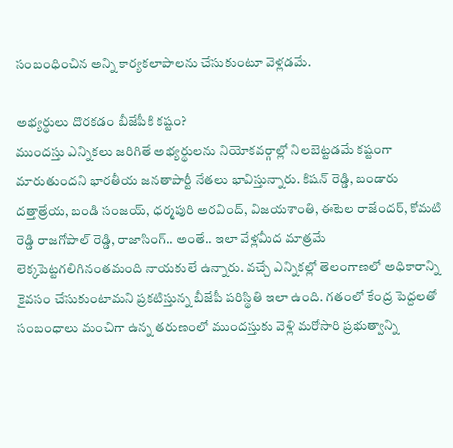సంబంధించిన అన్ని కార్యకలాపాలను చేసుకుంటూ వెళ్లడమే.

అభ్యర్థులు దొరకడం బీజేపీకి కష్టం?
ముందస్తు ఎన్నికలు జరిగితే అభ్యర్థులను నియోకవర్గాల్లో నిలబెట్టడమే కష్టంగా మారుతుందని భారతీయ జనతాపార్టీ నేతలు భావిస్తున్నారు. కిషన్ రెడ్డి, బండారు దత్తాత్రేయ, బండి సంజయ్, ధర్మపురి అరవింద్, విజయశాంతి, ఈటెల రాజేందర్, కోమటి రెడ్డి రాజగోపాల్ రెడ్డి, రాజాసింగ్.. అంతే.. ఇలా వేళ్లమీద మాత్రమే లెక్కపెట్టగలిగినంతమంది నాయకులే ఉన్నారు. వచ్చే ఎన్నికల్లో తెలంగాణలో అధికారాన్ని కైవసం చేసుకుంటామని ప్రకటిస్తున్న బీజేపీ పరిస్థితి ఇలా ఉంది. గతంలో కేంద్ర పెద్దలతో సంబంధాలు మంచిగా ఉన్న తరుణంలో ముందస్తుకు వెళ్లి మరోసారి ప్రభుత్వాన్ని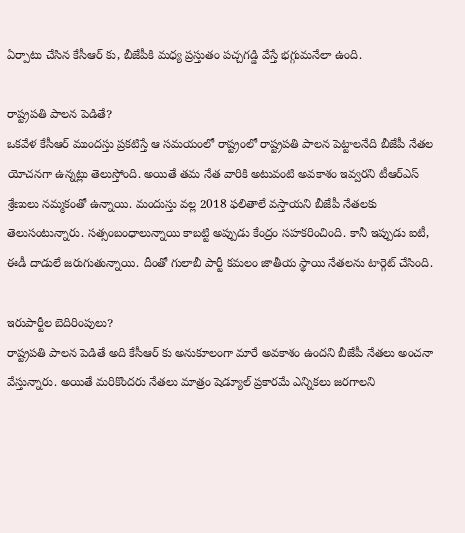ఏర్పాటు చేసిన కేసీఆర్ కు, బీజేపీకి మధ్య ప్రస్తుతం పచ్చగడ్డి వేస్తే భగ్గుమనేలా ఉంది.

రాష్ట్రపతి పాలన పెడితే?
ఒకవేళ కేసీఆర్ ముందస్తు ప్రకటిస్తే ఆ సమయంలో రాష్ట్రంలో రాష్ట్రపతి పాలన పెట్టాలనేది బీజేపీ నేతల యోచనగా ఉన్నట్లు తెలుస్తోంది. అయితే తమ నేత వారికి అటువంటి అవకాశం ఇవ్వరని టీఆర్ఎస్ శ్రేణులు నమ్మకంతో ఉన్నాయి. మందుస్తు వల్ల 2018 ఫలితాలే వస్తాయని బీజేపీ నేతలకు తెలుసంటున్నారు. సత్సంబంధాలున్నాయి కాబట్టి అప్పుడు కేంద్రం సహకరించింది. కానీ ఇప్పుడు ఐటీ, ఈడీ దాడులే జరుగుతున్నాయి. దీంతో గులాబీ పార్టీ కమలం జాతీయ స్థాయి నేతలను టార్గెట్ చేసింది.

ఇరుపార్టీల బెదిరింపులు?
రాష్ట్రపతి పాలన పెడితే అది కేసీఆర్ కు అనుకూలంగా మారే అవకాశం ఉందని బీజేపీ నేతలు అంచనా వేస్తున్నారు. అయితే మరికొందరు నేతలు మాత్రం షెడ్యూల్ ప్రకారమే ఎన్నికలు జరగాలని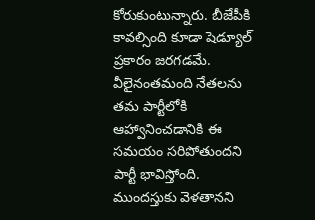కోరుకుంటున్నారు. బీజేపీకి కావల్సింది కూడా షెడ్యూల్ ప్రకారం జరగడమే. వీలైనంతమంది నేతలను తమ పార్టీలోకి ఆహ్వానించడానికి ఈ సమయం సరిపోతుందని పార్టీ భావిస్తోంది. ముందస్తుకు వెళతానని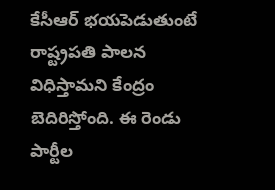కేసీఆర్ భయపెడుతుంటే రాష్ట్రపతి పాలన విధిస్తామని కేంద్రం బెదిరిస్తోంది. ఈ రెండు పార్టీల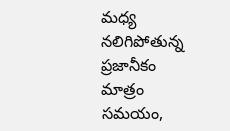మధ్య నలిగిపోతున్న ప్రజానీకం మాత్రం సమయం,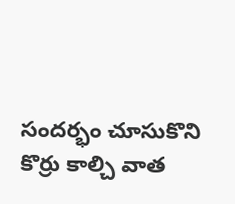సందర్భం చూసుకొని కొర్రు కాల్చి వాత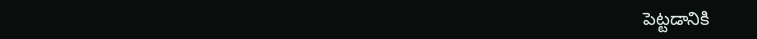పెట్టడానికి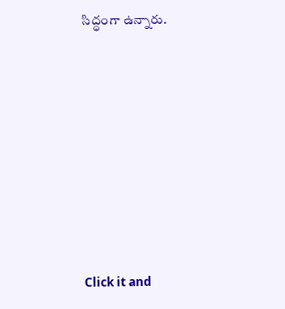సిద్ధంగా ఉన్నారు.












Click it and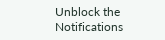Unblock the Notifications